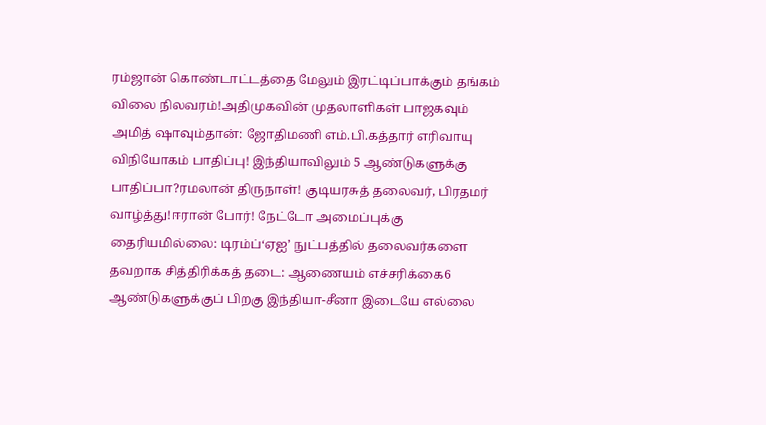ரம்ஜான் கொண்டாட்டத்தை மேலும் இரட்டிப்பாக்கும் தங்கம் விலை நிலவரம்!அதிமுகவின் முதலாளிகள் பாஜகவும் அமித் ஷாவும்தான்: ஜோதிமணி எம்.பி.கத்தார் எரிவாயு விநியோகம் பாதிப்பு! இந்தியாவிலும் 5 ஆண்டுகளுக்கு பாதிப்பா?ரமலான் திருநாள்! குடியரசுத் தலைவர், பிரதமர் வாழ்த்து!ஈரான் போர்! நேட்டோ அமைப்புக்கு தைரியமில்லை: டிரம்ப்‘ஏஐ’ நுட்பத்தில் தலைவர்களை தவறாக சித்திரிக்கத் தடை: ஆணையம் எச்சரிக்கை6 ஆண்டுகளுக்குப் பிறகு இந்தியா-சீனா இடையே எல்லை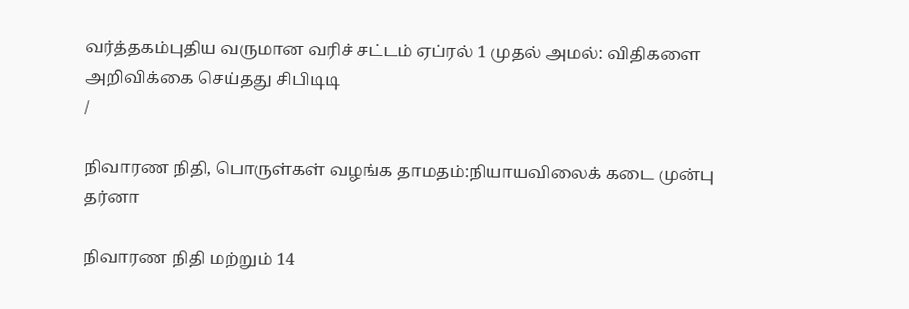வர்த்தகம்புதிய வருமான வரிச் சட்டம் ஏப்ரல் 1 முதல் அமல்: விதிகளை அறிவிக்கை செய்தது சிபிடிடி
/

நிவாரண நிதி, பொருள்கள் வழங்க தாமதம்:நியாயவிலைக் கடை முன்பு தர்னா

நிவாரண நிதி மற்றும் 14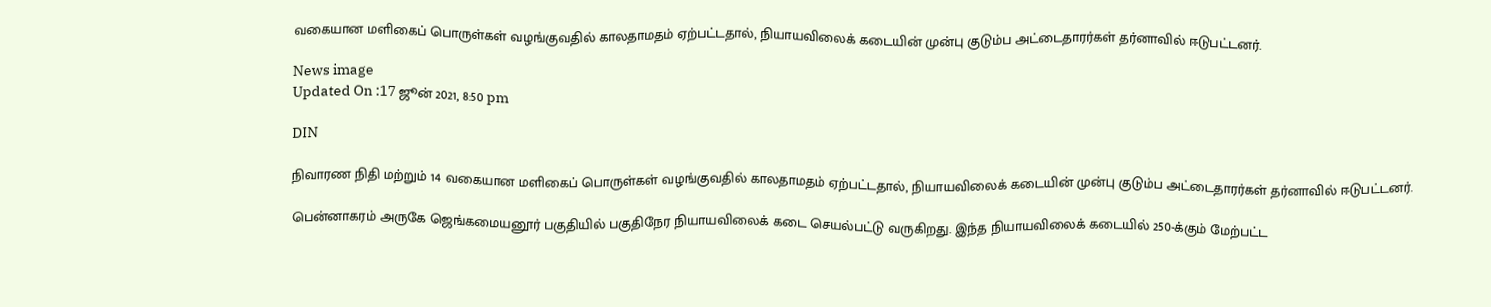வகையான மளிகைப் பொருள்கள் வழங்குவதில் காலதாமதம் ஏற்பட்டதால், நியாயவிலைக் கடையின் முன்பு குடும்ப அட்டைதாரர்கள் தர்னாவில் ஈடுபட்டனர்.

News image
Updated On :17 ஜூன் 2021, 8:50 pm

DIN

நிவாரண நிதி மற்றும் 14 வகையான மளிகைப் பொருள்கள் வழங்குவதில் காலதாமதம் ஏற்பட்டதால், நியாயவிலைக் கடையின் முன்பு குடும்ப அட்டைதாரர்கள் தர்னாவில் ஈடுபட்டனர்.

பென்னாகரம் அருகே ஜெங்கமையனூர் பகுதியில் பகுதிநேர நியாயவிலைக் கடை செயல்பட்டு வருகிறது. இந்த நியாயவிலைக் கடையில் 250-க்கும் மேற்பட்ட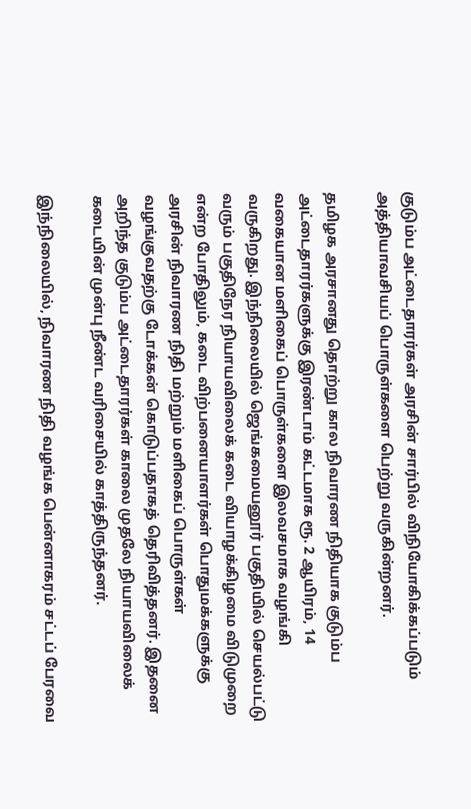குடும்ப அட்டைதாரர்கள் அரசின் சார்பில் விநியோகிக்கப்படும் அத்தியாவசியப் பொருள்களை பெற்று வருகின்றனர்.

தமிழக அரசானது தொற்று கால நிவாரண நிதியாக குடும்ப அட்டைதாரர்களுக்கு இரண்டாம் கட்டமாக ரூ. 2 ஆயிரம், 14 வகையான மளிகைப் பொருள்களை இலவசமாக வழங்கி வருகிறது. இந்நிலையில் ஜெங்கமையனூர் பகுதியில் செயல்பட்டு வரும் பகுதிநேர நியாயவிலைக் கடை வியாழக்கிழமை விடுமுறை என்ற போதிலும், கடை விற்பனையாளர்கள் பொதுமக்களுக்கு அரசின் நிவாரண நிதி மற்றும் மளிகைப் பொருள்கள் வழங்குவதற்கு டோக்கன் கொடுப்பதாகத் தெரிவித்தனர். இதனை அறிந்த குடும்ப அட்டைதாரர்கள் காலை முதலே நியாயவிலைக் கடையின் முன்பு நீண்ட வரிசையில் காத்திருந்தனர்.

இந்நிலையில், நிவாரண நிதி வழங்க பென்னாகரம் சட்டப் பேரவை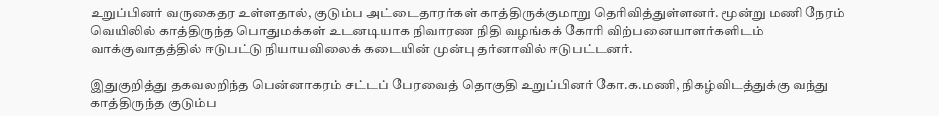உறுப்பினர் வருகைதர உள்ளதால், குடும்ப அட்டைதாரர்கள் காத்திருக்குமாறு தெரிவித்துள்ளனர். மூன்று மணி நேரம் வெயிலில் காத்திருந்த பொதுமக்கள் உடனடியாக நிவாரண நிதி வழங்கக் கோரி விற்பனையாளர்களிடம் வாக்குவாதத்தில் ஈடுபட்டு நியாயவிலைக் கடையின் முன்பு தர்னாவில் ஈடுபட்டனர்.

இதுகுறித்து தகவலறிந்த பென்னாகரம் சட்டப் பேரவைத் தொகுதி உறுப்பினர் கோ.க.மணி, நிகழ்விடத்துக்கு வந்து காத்திருந்த குடும்ப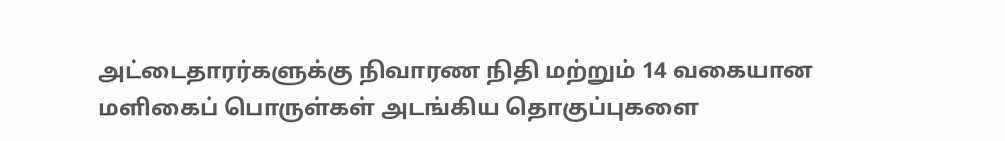அட்டைதாரர்களுக்கு நிவாரண நிதி மற்றும் 14 வகையான மளிகைப் பொருள்கள் அடங்கிய தொகுப்புகளை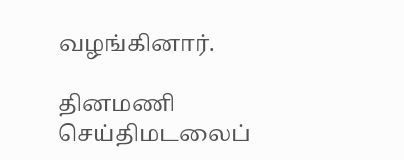வழங்கினார்.

தினமணி செய்திமடலைப்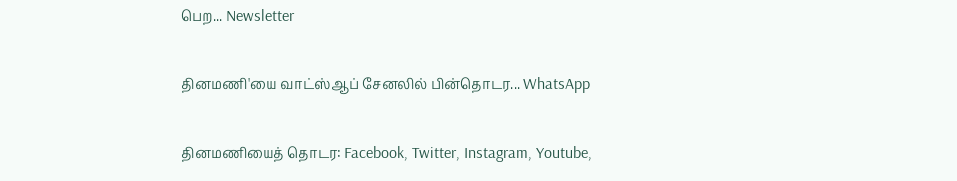பெற... Newsletter

தினமணி'யை வாட்ஸ்ஆப் சேனலில் பின்தொடர... WhatsApp

தினமணியைத் தொடர: Facebook, Twitter, Instagram, Youtube,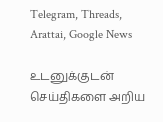Telegram, Threads, Arattai, Google News

உடனுக்குடன் செய்திகளை அறிய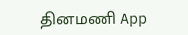தினமணி App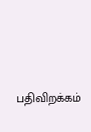பதிவிறக்கம்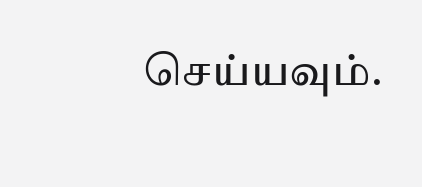செய்யவும்.